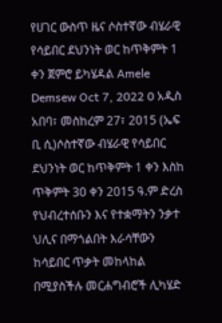የሀገር ውስጥ ዜና ሶስተኛው ብሄራዊ የሳይበር ደህንነት ወር ከጥቅምት 1 ቀን ጀምሮ ይካሄዳል Amele Demsew Oct 7, 2022 0 አዲስ አበባ፣ መስከረም 27፣ 2015 (ኤፍ ቢ ሲ)ሶስተኛው ብሄራዊ የሳይበር ደህንነት ወር ከጥቅምት 1 ቀን እስከ ጥቅምት 30 ቀን 2015 ዓ.ም ድረስ የህብረተሰቡን እና የተቋማትን ንቃተ ህሊና በማጎልበት እራሳቸውን ከሳይበር ጥቃት መከላከል በሚያስችሉ መርሐግብሮች ሊካሄድ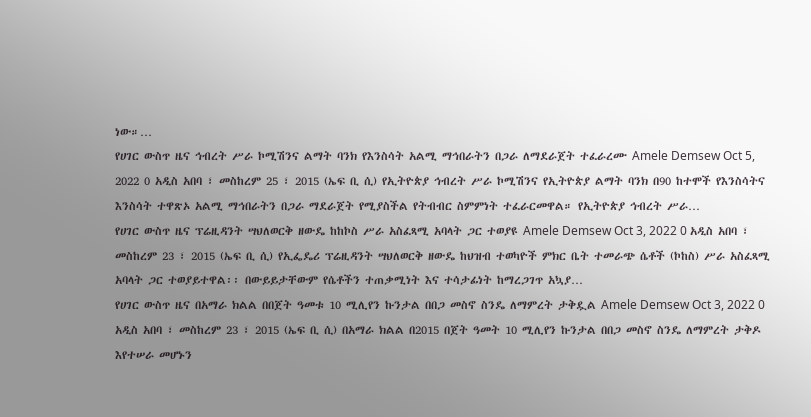ነው።…
የሀገር ውስጥ ዜና ኅብረት ሥራ ኮሚሽንና ልማት ባንክ የእንስሳት አልሚ ማኅበራትን በጋራ ለማደራጀት ተፈራረሙ Amele Demsew Oct 5, 2022 0 አዲስ አበባ ፣ መስከረም 25 ፣ 2015 (ኤፍ ቢ ሲ) የኢትዮጵያ ኅብረት ሥራ ኮሚሽንና የኢትዮጵያ ልማት ባንክ በ90 ከተሞች የእንስሳትና እንስሳት ተዋጽኦ አልሚ ማኅበራትን በጋራ ማደራጀት የሚያስችል የትብብር ስምምነት ተፈራርመዋል። የኢትዮጵያ ኅብረት ሥራ…
የሀገር ውስጥ ዜና ፕሬዚዳንት ሣህለወርቅ ዘውዴ ከከኮስ ሥራ አስፈጻሚ አባላት ጋር ተወያዩ Amele Demsew Oct 3, 2022 0 አዲስ አበባ ፣ መስከረም 23 ፣ 2015 (ኤፍ ቢ ሲ) የኢፌዴሪ ፕሬዚዳንት ሣህለወርቅ ዘውዴ ከህዝብ ተወካዮች ምክር ቤት ተመራጭ ሴቶች (ኮከስ) ሥራ አስፈጻሚ አባላት ጋር ተወያይተዋል፡፡ በውይይታቸውም የሴቶችን ተጠቃሚነት እና ተሳታፊነት ከማረጋገጥ አኳያ…
የሀገር ውስጥ ዜና በአማራ ክልል በበጀት ዓመቱ 10 ሚሊየን ኩንታል በበጋ መስኖ ስንዴ ለማምረት ታቅዷል Amele Demsew Oct 3, 2022 0 አዲስ አበባ ፣ መስከረም 23 ፣ 2015 (ኤፍ ቢ ሲ) በአማራ ክልል በ2015 በጀት ዓመት 10 ሚሊየን ኩንታል በበጋ መስኖ ስንዴ ለማምረት ታቅዶ እየተሠራ መሆኑን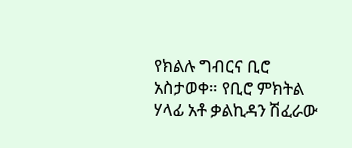የክልሉ ግብርና ቢሮ አስታወቀ። የቢሮ ምክትል ሃላፊ አቶ ቃልኪዳን ሽፈራው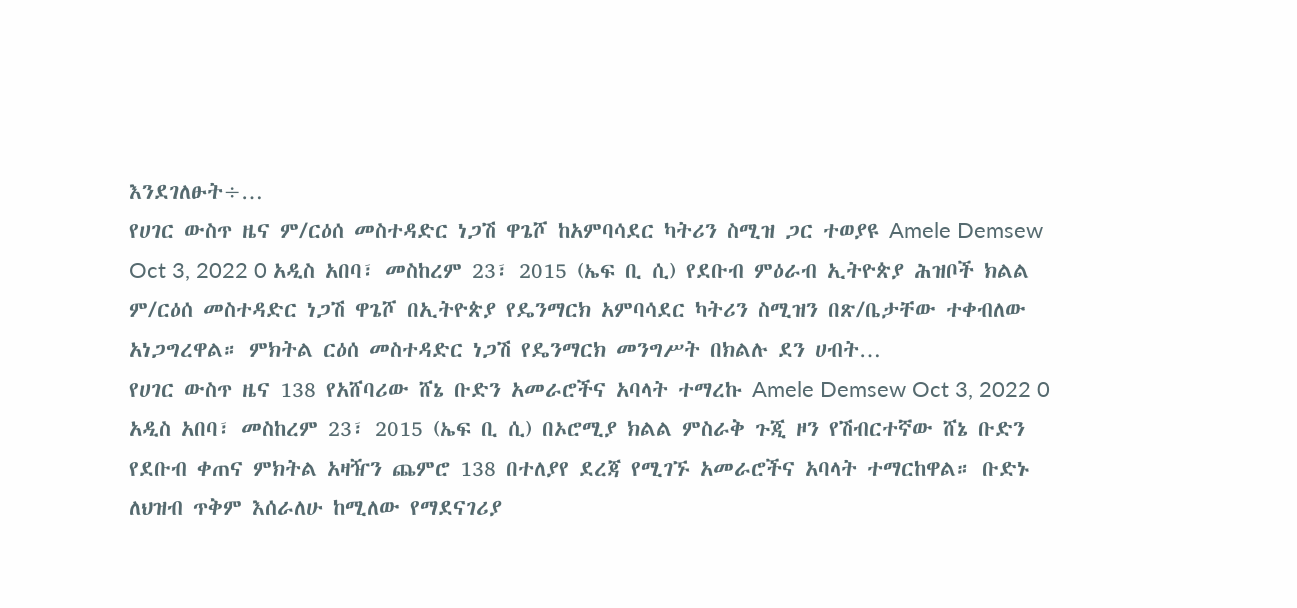እንደገለፁት÷…
የሀገር ውስጥ ዜና ም/ርዕሰ መስተዳድር ነጋሽ ዋጌሾ ከአምባሳደር ካትሪን ስሚዝ ጋር ተወያዩ Amele Demsew Oct 3, 2022 0 አዲስ አበባ፣ መስከረም 23፣ 2015 (ኤፍ ቢ ሲ) የደቡብ ምዕራብ ኢትዮጵያ ሕዝቦች ክልል ም/ርዕሰ መስተዳድር ነጋሽ ዋጌሾ በኢትዮጵያ የዴንማርክ አምባሳደር ካትሪን ስሚዝን በጽ/ቤታቸው ተቀብለው አነጋግረዋል። ምክትል ርዕሰ መስተዳድር ነጋሽ የዴንማርክ መንግሥት በክልሉ ደን ሀብት…
የሀገር ውስጥ ዜና 138 የአሸባሪው ሸኔ ቡድን አመራሮችና አባላት ተማረኩ Amele Demsew Oct 3, 2022 0 አዲስ አበባ፣ መስከረም 23፣ 2015 (ኤፍ ቢ ሲ) በኦሮሚያ ክልል ምስራቅ ጉጂ ዞን የሽብርተኛው ሸኔ ቡድን የደቡብ ቀጠና ምክትል አዛዥን ጨምሮ 138 በተለያየ ደረጃ የሚገኙ አመራሮችና አባላት ተማርከዋል። ቡድኑ ለህዝብ ጥቅም እሰራለሁ ከሚለው የማደናገሪያ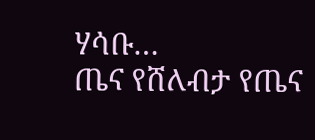ሃሳቡ…
ጤና የሸለብታ የጤና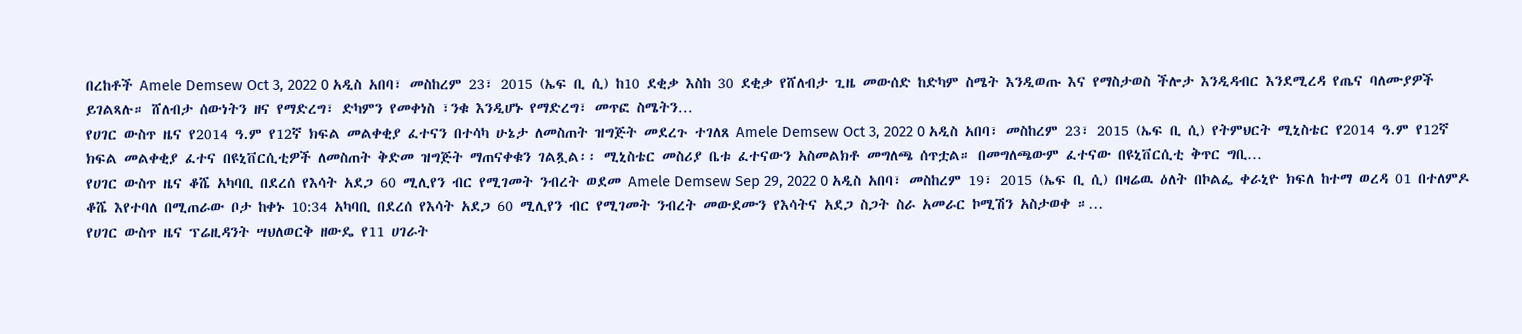በረከቶች Amele Demsew Oct 3, 2022 0 አዲስ አበባ፣ መስከረም 23፣ 2015 (ኤፍ ቢ ሲ) ከ10 ደቂቃ እስከ 30 ደቂቃ የሸለብታ ጊዜ መውሰድ ከድካም ስሜት እንዲወጡ እና የማስታወስ ችሎታ እንዲዳብር እንደሚረዳ የጤና ባለሙያዎች ይገልጻሉ። ሸለብታ ሰውነትን ዘና የማድረግ፣ ድካምን የመቀነስ ፣ንቁ እንዲሆኑ የማድረግ፣ መጥፎ ስሜትን…
የሀገር ውስጥ ዜና የ2014 ዓ.ም የ12ኛ ክፍል መልቀቂያ ፈተናን በተሳካ ሁኔታ ለመስጠት ዝግጅት መደረጉ ተገለጸ Amele Demsew Oct 3, 2022 0 አዲስ አበባ፣ መስከረም 23፣ 2015 (ኤፍ ቢ ሲ) የትምህርት ሚኒስቴር የ2014 ዓ.ም የ12ኛ ክፍል መልቀቂያ ፈተና በዩኒቨርሲቲዎች ለመስጠት ቅድመ ዝግጅት ማጠናቀቁን ገልጿል፡፡ ሚኒስቴር መስሪያ ቤቱ ፈተናውን አስመልክቶ መግለጫ ሰጥቷል። በመግለጫውም ፈተናው በዩኒቨርሲቲ ቅጥር ግቢ…
የሀገር ውስጥ ዜና ቆሼ አካባቢ በደረሰ የእሳት አደጋ 60 ሚሊየን ብር የሚገመት ንብረት ወደመ Amele Demsew Sep 29, 2022 0 አዲስ አበባ፣ መስከረም 19፣ 2015 (ኤፍ ቢ ሲ) በዛሬዉ ዕለት በኮልፌ ቀራኒዮ ክፍለ ከተማ ወረዳ 01 በተለምዶ ቆሼ እየተባለ በሚጠራው ቦታ ከቀኑ 10:34 አካባቢ በደረሰ የእሳት አደጋ 60 ሚሊየን ብር የሚገመት ንብረት መውደሙን የእሳትና አደጋ ስጋት ስራ አመራር ኮሚሽን አስታወቀ ።…
የሀገር ውስጥ ዜና ፕሬዚዳንት ሣህለወርቅ ዘውዴ የ11 ሀገራት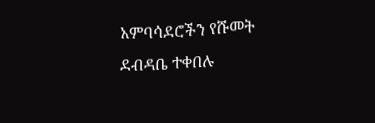አምባሳደሮችን የሹመት ደብዳቤ ተቀበሉ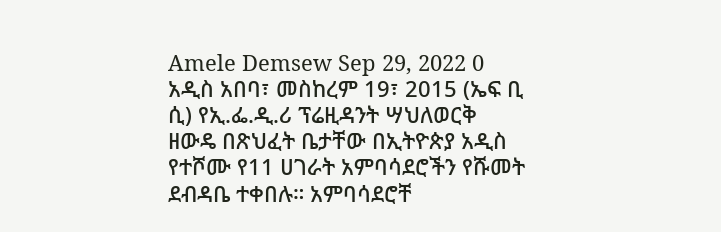Amele Demsew Sep 29, 2022 0 አዲስ አበባ፣ መስከረም 19፣ 2015 (ኤፍ ቢ ሲ) የኢ.ፌ.ዲ.ሪ ፕሬዚዳንት ሣህለወርቅ ዘውዴ በጽህፈት ቤታቸው በኢትዮጵያ አዲስ የተሾሙ የ11 ሀገራት አምባሳደሮችን የሹመት ደብዳቤ ተቀበሉ። አምባሳደሮቸ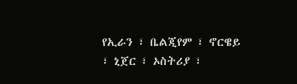የኢራን ፣ ቤልጂየም ፣ ኖርዌይ ፣ ኒጀር ፣ ኦስትሪያ ፣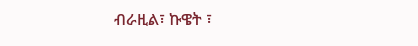ብራዚል፣ ኩዌት ፣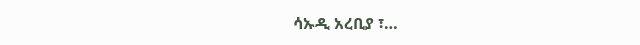ሳኡዲ አረቢያ ፣…